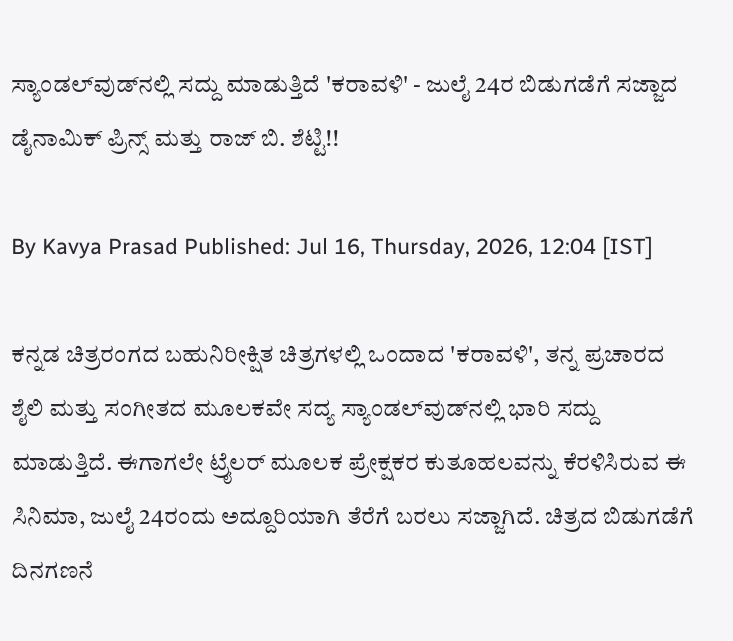ಸ್ಯಾಂಡಲ್‌ವುಡ್‌ನಲ್ಲಿ ಸದ್ದು ಮಾಡುತ್ತಿದೆ 'ಕರಾವಳಿ' - ಜುಲೈ 24ರ ಬಿಡುಗಡೆಗೆ ಸಜ್ಜಾದ ಡೈನಾಮಿಕ್ ಪ್ರಿನ್ಸ್ ಮತ್ತು ರಾಜ್ ಬಿ. ಶೆಟ್ಟಿ!!

By Kavya Prasad Published: Jul 16, Thursday, 2026, 12:04 [IST]

ಕನ್ನಡ ಚಿತ್ರರಂಗದ ಬಹುನಿರೀಕ್ಷಿತ ಚಿತ್ರಗಳಲ್ಲಿ ಒಂದಾದ 'ಕರಾವಳಿ', ತನ್ನ ಪ್ರಚಾರದ ಶೈಲಿ ಮತ್ತು ಸಂಗೀತದ ಮೂಲಕವೇ ಸದ್ಯ ಸ್ಯಾಂಡಲ್‌ವುಡ್‌ನಲ್ಲಿ ಭಾರಿ ಸದ್ದು ಮಾಡುತ್ತಿದೆ. ಈಗಾಗಲೇ ಟ್ರೈಲರ್ ಮೂಲಕ ಪ್ರೇಕ್ಷಕರ ಕುತೂಹಲವನ್ನು ಕೆರಳಿಸಿರುವ ಈ ಸಿನಿಮಾ, ಜುಲೈ 24ರಂದು ಅದ್ದೂರಿಯಾಗಿ ತೆರೆಗೆ ಬರಲು ಸಜ್ಜಾಗಿದೆ. ಚಿತ್ರದ ಬಿಡುಗಡೆಗೆ ದಿನಗಣನೆ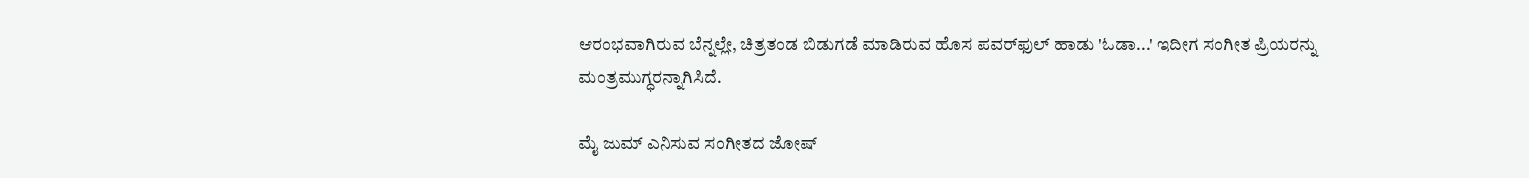ಆರಂಭವಾಗಿರುವ ಬೆನ್ನಲ್ಲೇ, ಚಿತ್ರತಂಡ ಬಿಡುಗಡೆ ಮಾಡಿರುವ ಹೊಸ ಪವರ್‌ಫುಲ್ ಹಾಡು 'ಓಡಾ...' ಇದೀಗ ಸಂಗೀತ ಪ್ರಿಯರನ್ನು ಮಂತ್ರಮುಗ್ಧರನ್ನಾಗಿಸಿದೆ.

ಮೈ ಜುಮ್ ಎನಿಸುವ ಸಂಗೀತದ ಜೋಷ್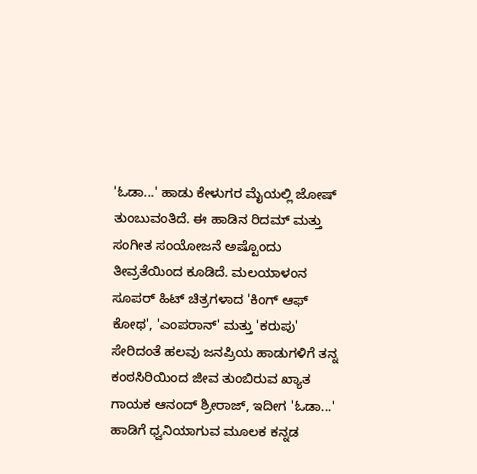'ಓಡಾ...' ಹಾಡು ಕೇಳುಗರ ಮೈಯಲ್ಲಿ ಜೋಷ್ ತುಂಬುವಂತಿದೆ. ಈ ಹಾಡಿನ ರಿದಮ್ ಮತ್ತು ಸಂಗೀತ ಸಂಯೋಜನೆ ಅಷ್ಟೊಂದು ತೀವ್ರತೆಯಿಂದ ಕೂಡಿದೆ. ಮಲಯಾಳಂನ ಸೂಪರ್ ಹಿಟ್ ಚಿತ್ರಗಳಾದ 'ಕಿಂಗ್ ಆಫ್ ಕೋಥ', 'ಎಂಪರಾನ್' ಮತ್ತು 'ಕರುಪು' ಸೇರಿದಂತೆ ಹಲವು ಜನಪ್ರಿಯ ಹಾಡುಗಳಿಗೆ ತನ್ನ ಕಂಠಸಿರಿಯಿಂದ ಜೀವ ತುಂಬಿರುವ ಖ್ಯಾತ ಗಾಯಕ ಆನಂದ್ ಶ್ರೀರಾಜ್, ಇದೀಗ 'ಓಡಾ...' ಹಾಡಿಗೆ ಧ್ವನಿಯಾಗುವ ಮೂಲಕ ಕನ್ನಡ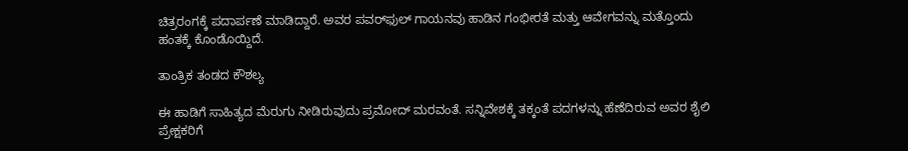ಚಿತ್ರರಂಗಕ್ಕೆ ಪದಾರ್ಪಣೆ ಮಾಡಿದ್ದಾರೆ. ಅವರ ಪವರ್‌ಫುಲ್ ಗಾಯನವು ಹಾಡಿನ ಗಂಭೀರತೆ ಮತ್ತು ಆವೇಗವನ್ನು ಮತ್ತೊಂದು ಹಂತಕ್ಕೆ ಕೊಂಡೊಯ್ದಿದೆ.

ತಾಂತ್ರಿಕ ತಂಡದ ಕೌಶಲ್ಯ

ಈ ಹಾಡಿಗೆ ಸಾಹಿತ್ಯದ ಮೆರುಗು ನೀಡಿರುವುದು ಪ್ರಮೋದ್ ಮರವಂತೆ. ಸನ್ನಿವೇಶಕ್ಕೆ ತಕ್ಕಂತೆ ಪದಗಳನ್ನು ಹೆಣೆದಿರುವ ಅವರ ಶೈಲಿ ಪ್ರೇಕ್ಷಕರಿಗೆ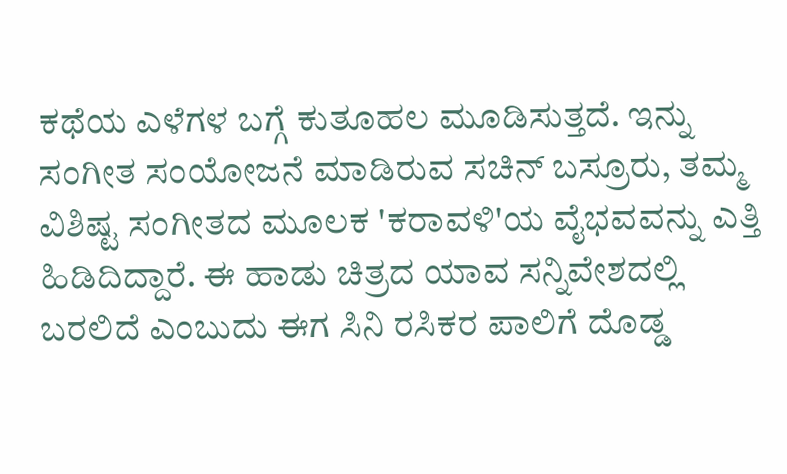ಕಥೆಯ ಎಳೆಗಳ ಬಗ್ಗೆ ಕುತೂಹಲ ಮೂಡಿಸುತ್ತದೆ. ಇನ್ನು ಸಂಗೀತ ಸಂಯೋಜನೆ ಮಾಡಿರುವ ಸಚಿನ್ ಬಸ್ರೂರು, ತಮ್ಮ ವಿಶಿಷ್ಟ ಸಂಗೀತದ ಮೂಲಕ 'ಕರಾವಳಿ'ಯ ವೈಭವವನ್ನು ಎತ್ತಿ ಹಿಡಿದಿದ್ದಾರೆ. ಈ ಹಾಡು ಚಿತ್ರದ ಯಾವ ಸನ್ನಿವೇಶದಲ್ಲಿ ಬರಲಿದೆ ಎಂಬುದು ಈಗ ಸಿನಿ ರಸಿಕರ ಪಾಲಿಗೆ ದೊಡ್ಡ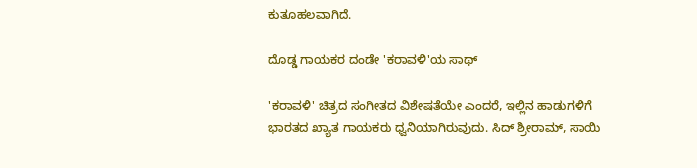ಕುತೂಹಲವಾಗಿದೆ.

ದೊಡ್ಡ ಗಾಯಕರ ದಂಡೇ 'ಕರಾವಳಿ'ಯ ಸಾಥ್

'ಕರಾವಳಿ' ಚಿತ್ರದ ಸಂಗೀತದ ವಿಶೇಷತೆಯೇ ಎಂದರೆ, ಇಲ್ಲಿನ ಹಾಡುಗಳಿಗೆ ಭಾರತದ ಖ್ಯಾತ ಗಾಯಕರು ಧ್ವನಿಯಾಗಿರುವುದು. ಸಿದ್ ಶ್ರೀರಾಮ್, ಸಾಯಿ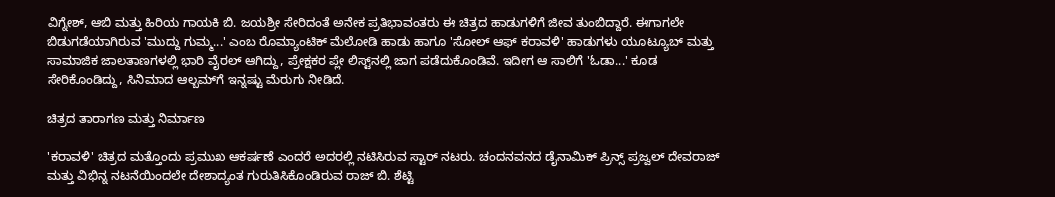ವಿಗ್ನೇಶ್, ಆಬಿ ಮತ್ತು ಹಿರಿಯ ಗಾಯಕಿ ಬಿ. ಜಯಶ್ರೀ ಸೇರಿದಂತೆ ಅನೇಕ ಪ್ರತಿಭಾವಂತರು ಈ ಚಿತ್ರದ ಹಾಡುಗಳಿಗೆ ಜೀವ ತುಂಬಿದ್ದಾರೆ. ಈಗಾಗಲೇ ಬಿಡುಗಡೆಯಾಗಿರುವ 'ಮುದ್ದು ಗುಮ್ಮ...' ಎಂಬ ರೊಮ್ಯಾಂಟಿಕ್ ಮೆಲೋಡಿ ಹಾಡು ಹಾಗೂ 'ಸೋಲ್ ಆಫ್ ಕರಾವಳಿ' ಹಾಡುಗಳು ಯೂಟ್ಯೂಬ್ ಮತ್ತು ಸಾಮಾಜಿಕ ಜಾಲತಾಣಗಳಲ್ಲಿ ಭಾರಿ ವೈರಲ್ ಆಗಿದ್ದು, ಪ್ರೇಕ್ಷಕರ ಪ್ಲೇ ಲಿಸ್ಟ್‌ನಲ್ಲಿ ಜಾಗ ಪಡೆದುಕೊಂಡಿವೆ. ಇದೀಗ ಆ ಸಾಲಿಗೆ 'ಓಡಾ...' ಕೂಡ ಸೇರಿಕೊಂಡಿದ್ದು, ಸಿನಿಮಾದ ಆಲ್ಬಮ್‌ಗೆ ಇನ್ನಷ್ಟು ಮೆರುಗು ನೀಡಿದೆ.

ಚಿತ್ರದ ತಾರಾಗಣ ಮತ್ತು ನಿರ್ಮಾಣ

'ಕರಾವಳಿ' ಚಿತ್ರದ ಮತ್ತೊಂದು ಪ್ರಮುಖ ಆಕರ್ಷಣೆ ಎಂದರೆ ಅದರಲ್ಲಿ ನಟಿಸಿರುವ ಸ್ಟಾರ್ ನಟರು. ಚಂದನವನದ ಡೈನಾಮಿಕ್ ಪ್ರಿನ್ಸ್ ಪ್ರಜ್ವಲ್ ದೇವರಾಜ್ ಮತ್ತು ವಿಭಿನ್ನ ನಟನೆಯಿಂದಲೇ ದೇಶಾದ್ಯಂತ ಗುರುತಿಸಿಕೊಂಡಿರುವ ರಾಜ್ ಬಿ. ಶೆಟ್ಟಿ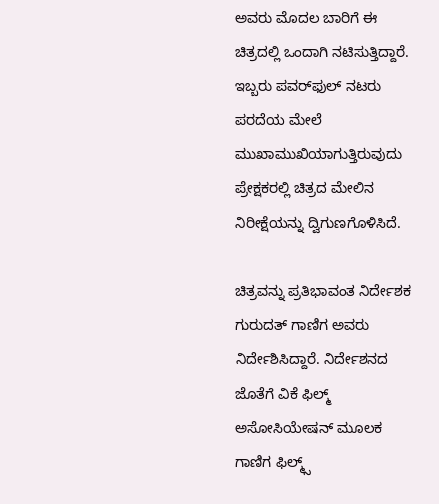ಅವರು ಮೊದಲ ಬಾರಿಗೆ ಈ ಚಿತ್ರದಲ್ಲಿ ಒಂದಾಗಿ ನಟಿಸುತ್ತಿದ್ದಾರೆ. ಇಬ್ಬರು ಪವರ್‌ಫುಲ್ ನಟರು ಪರದೆಯ ಮೇಲೆ ಮುಖಾಮುಖಿಯಾಗುತ್ತಿರುವುದು ಪ್ರೇಕ್ಷಕರಲ್ಲಿ ಚಿತ್ರದ ಮೇಲಿನ ನಿರೀಕ್ಷೆಯನ್ನು ದ್ವಿಗುಣಗೊಳಿಸಿದೆ.

ಚಿತ್ರವನ್ನು ಪ್ರತಿಭಾವಂತ ನಿರ್ದೇಶಕ ಗುರುದತ್ ಗಾಣಿಗ ಅವರು ನಿರ್ದೇಶಿಸಿದ್ದಾರೆ. ನಿರ್ದೇಶನದ ಜೊತೆಗೆ ವಿಕೆ ಫಿಲ್ಮ್ ಅಸೋಸಿಯೇಷನ್ ಮೂಲಕ ಗಾಣಿಗ ಫಿಲ್ಮ್ಸ್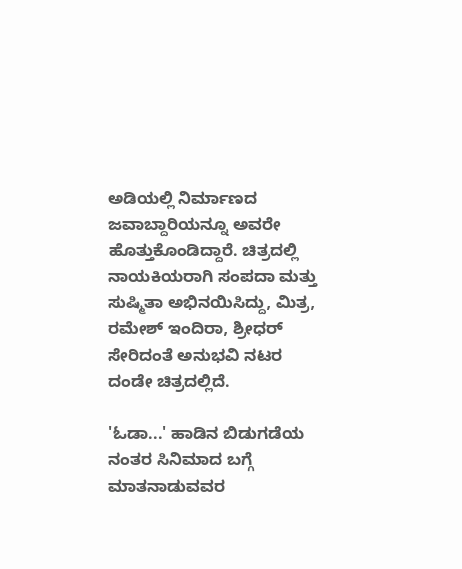ಅಡಿಯಲ್ಲಿ ನಿರ್ಮಾಣದ ಜವಾಬ್ದಾರಿಯನ್ನೂ ಅವರೇ ಹೊತ್ತುಕೊಂಡಿದ್ದಾರೆ. ಚಿತ್ರದಲ್ಲಿ ನಾಯಕಿಯರಾಗಿ ಸಂಪದಾ ಮತ್ತು ಸುಷ್ಮಿತಾ ಅಭಿನಯಿಸಿದ್ದು, ಮಿತ್ರ, ರಮೇಶ್ ಇಂದಿರಾ, ಶ್ರೀಧರ್ ಸೇರಿದಂತೆ ಅನುಭವಿ ನಟರ ದಂಡೇ ಚಿತ್ರದಲ್ಲಿದೆ.

'ಓಡಾ...' ಹಾಡಿನ ಬಿಡುಗಡೆಯ ನಂತರ ಸಿನಿಮಾದ ಬಗ್ಗೆ ಮಾತನಾಡುವವರ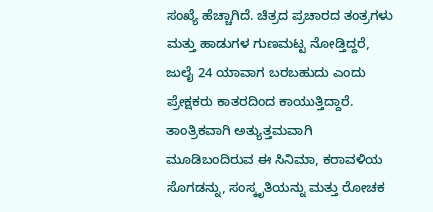ಸಂಖ್ಯೆ ಹೆಚ್ಚಾಗಿದೆ. ಚಿತ್ರದ ಪ್ರಚಾರದ ತಂತ್ರಗಳು ಮತ್ತು ಹಾಡುಗಳ ಗುಣಮಟ್ಟ ನೋಡ್ತಿದ್ದರೆ, ಜುಲೈ 24 ಯಾವಾಗ ಬರಬಹುದು ಎಂದು ಪ್ರೇಕ್ಷಕರು ಕಾತರದಿಂದ ಕಾಯುತ್ತಿದ್ದಾರೆ. ತಾಂತ್ರಿಕವಾಗಿ ಅತ್ಯುತ್ತಮವಾಗಿ ಮೂಡಿಬಂದಿರುವ ಈ ಸಿನಿಮಾ, ಕರಾವಳಿಯ ಸೊಗಡನ್ನು, ಸಂಸ್ಕೃತಿಯನ್ನು ಮತ್ತು ರೋಚಕ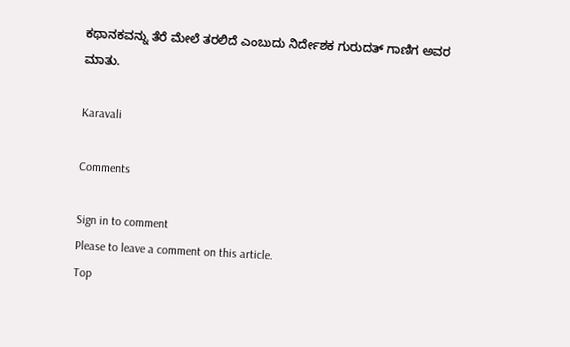ಕಥಾನಕವನ್ನು ತೆರೆ ಮೇಲೆ ತರಲಿದೆ ಎಂಬುದು ನಿರ್ದೇಶಕ ಗುರುದತ್ ಗಾಣಿಗ ಅವರ ಮಾತು.

Karavali

Comments

Sign in to comment
Please to leave a comment on this article.
Top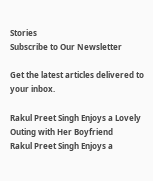Stories
Subscribe to Our Newsletter

Get the latest articles delivered to your inbox.

Rakul Preet Singh Enjoys a Lovely Outing with Her Boyfriend
Rakul Preet Singh Enjoys a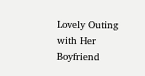Lovely Outing with Her Boyfriend